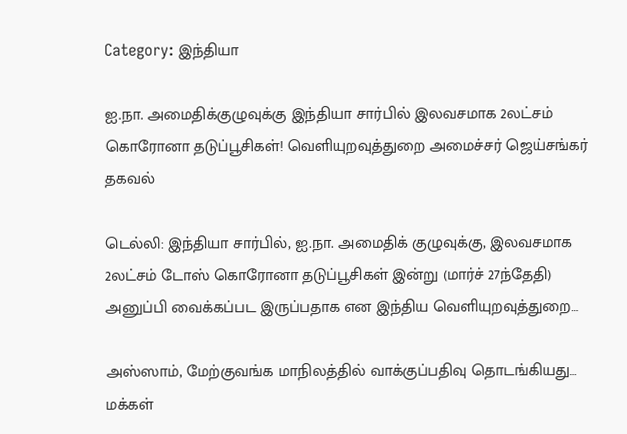Category: இந்தியா

ஐ.நா. அமைதிக்குழுவுக்கு இந்தியா சார்பில் இலவசமாக 2லட்சம் கொரோனா தடுப்பூசிகள்! வெளியுறவுத்துறை அமைச்சர் ஜெய்சங்கர் தகவல்

டெல்லி: இந்தியா சார்பில், ஐ.நா. அமைதிக் குழுவுக்கு, இலவசமாக 2லட்சம் டோஸ் கொரோனா தடுப்பூசிகள் இன்று (மார்ச் 27ந்தேதி) அனுப்பி வைக்கப்பட இருப்பதாக என இந்திய வெளியுறவுத்துறை…

அஸ்ஸாம், மேற்குவங்க மாநிலத்தில் வாக்குப்பதிவு தொடங்கியது… மக்கள்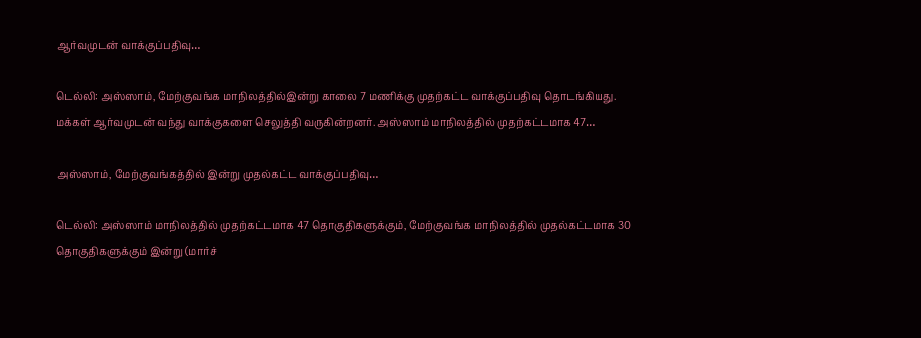ஆர்வமுடன் வாக்குப்பதிவு…

டெல்லி: அஸ்ஸாம், மேற்குவங்க மாநிலத்தில்இன்று காலை 7 மணிக்கு முதற்கட்ட வாக்குப்பதிவு தொடங்கியது. மக்கள் ஆர்வமுடன் வந்து வாக்குகளை செலுத்தி வருகின்றனர். அஸ்ஸாம் மாநிலத்தில் முதற்கட்டமாக 47…

அஸ்ஸாம், மேற்குவங்கத்தில் இன்று முதல்கட்ட வாக்குப்பதிவு…

டெல்லி: அஸ்ஸாம் மாநிலத்தில் முதற்கட்டமாக 47 தொகுதிகளுக்கும், மேற்குவங்க மாநிலத்தில் முதல்கட்டமாக 30 தொகுதிகளுக்கும் இன்று (மார்ச்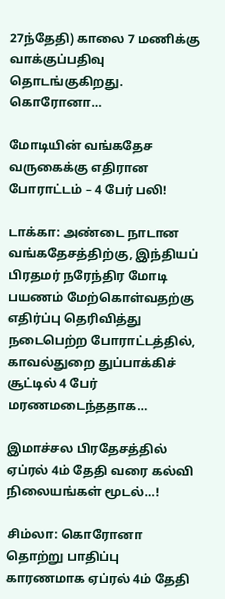27ந்தேதி) காலை 7 மணிக்கு வாக்குப்பதிவு தொடங்குகிறது. கொரோனா…

மோடியின் வங்கதேச வருகைக்கு எதிரான போராட்டம் – 4 பேர் பலி!

டாக்கா: அண்டை நாடான வங்கதேசத்திற்கு, இந்தியப் பிரதமர் நரேந்திர மோடி பயணம் மேற்கொள்வதற்கு எதிர்ப்பு தெரிவித்து நடைபெற்ற போராட்டத்தில், காவல்துறை துப்பாக்கிச் சூட்டில் 4 பேர் மரணமடைந்ததாக…

இமாச்சல பிரதேசத்தில் ஏப்ரல் 4ம் தேதி வரை கல்வி நிலையங்கள் மூடல்…!

சிம்லா: கொரோனா தொற்று பாதிப்பு காரணமாக ஏப்ரல் 4ம் தேதி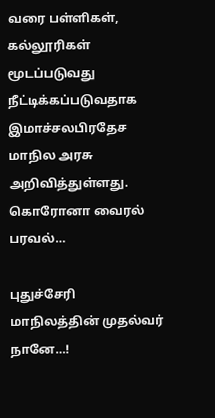வரை பள்ளிகள், கல்லூரிகள் மூடப்படுவது நீட்டிக்கப்படுவதாக இமாச்சலபிரதேச மாநில அரசு அறிவித்துள்ளது. கொரோனா வைரல் பரவல்…

புதுச்சேரி மாநிலத்தின் முதல்வர் நானே…!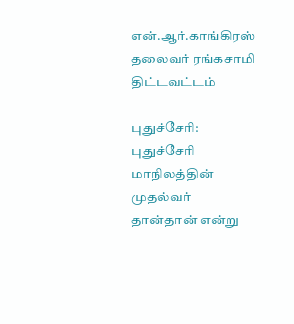என்.ஆர்.காங்கிரஸ் தலைவர் ரங்கசாமி திட்டவட்டம்

புதுச்சேரி: புதுச்சேரி மாநிலத்தின் முதல்வர் தான்தான் என்று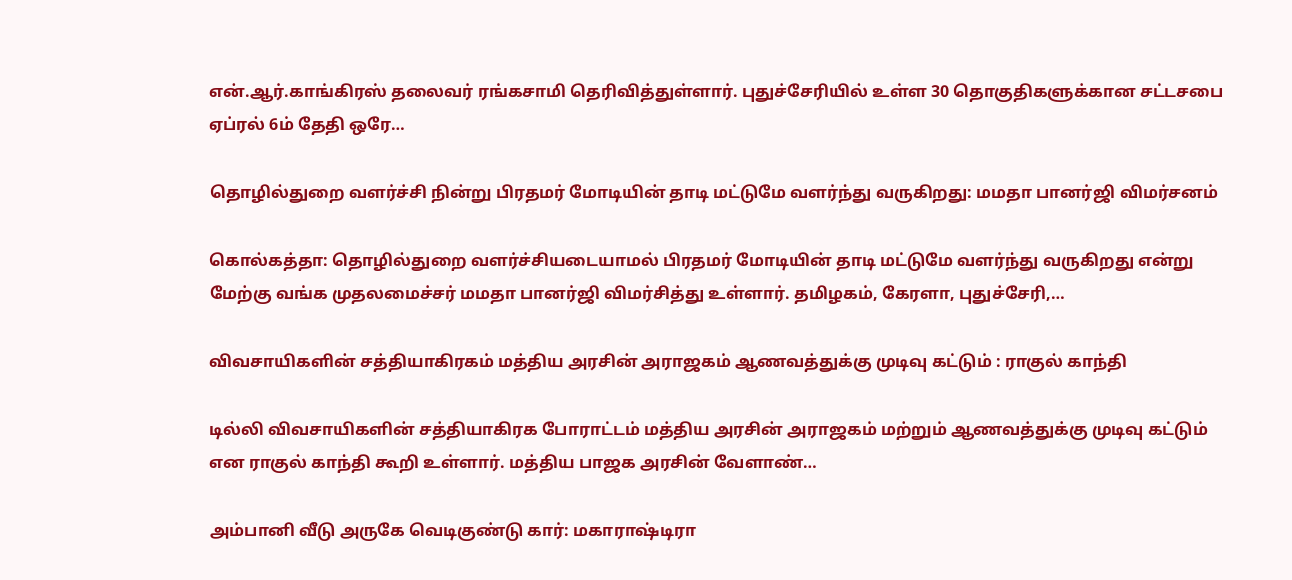என்.ஆர்.காங்கிரஸ் தலைவர் ரங்கசாமி தெரிவித்துள்ளார். புதுச்சேரியில் உள்ள 30 தொகுதிகளுக்கான சட்டசபை ஏப்ரல் 6ம் தேதி ஒரே…

தொழில்துறை வளர்ச்சி நின்று பிரதமர் மோடியின் தாடி மட்டுமே வளர்ந்து வருகிறது: மமதா பானர்ஜி விமர்சனம்

கொல்கத்தா: தொழில்துறை வளர்ச்சியடையாமல் பிரதமர் மோடியின் தாடி மட்டுமே வளர்ந்து வருகிறது என்று மேற்கு வங்க முதலமைச்சர் மமதா பானர்ஜி விமர்சித்து உள்ளார். தமிழகம், கேரளா, புதுச்சேரி,…

விவசாயிகளின் சத்தியாகிரகம் மத்திய அரசின் அராஜகம் ஆணவத்துக்கு முடிவு கட்டும் : ராகுல் காந்தி

டில்லி விவசாயிகளின் சத்தியாகிரக போராட்டம் மத்திய அரசின் அராஜகம் மற்றும் ஆணவத்துக்கு முடிவு கட்டும் என ராகுல் காந்தி கூறி உள்ளார். மத்திய பாஜக அரசின் வேளாண்…

அம்பானி வீடு அருகே வெடிகுண்டு கார்: மகாராஷ்டிரா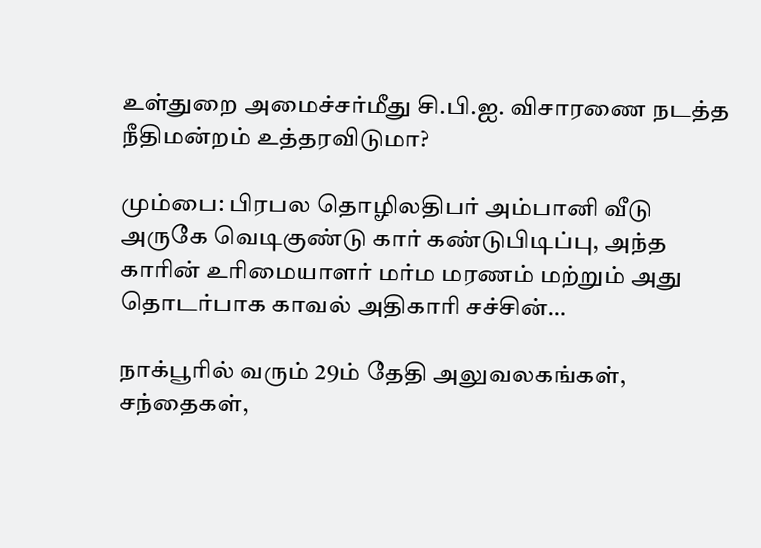உள்துறை அமைச்சர்மீது சி.பி.ஐ. விசாரணை நடத்த நீதிமன்றம் உத்தரவிடுமா?

மும்பை: பிரபல தொழிலதிபர் அம்பானி வீடு அருகே வெடிகுண்டு கார் கண்டுபிடிப்பு, அந்த காரின் உரிமையாளர் மர்ம மரணம் மற்றும் அது தொடர்பாக காவல் அதிகாரி சச்சின்…

நாக்பூரில் வரும் 29ம் தேதி அலுவலகங்கள், சந்தைகள்,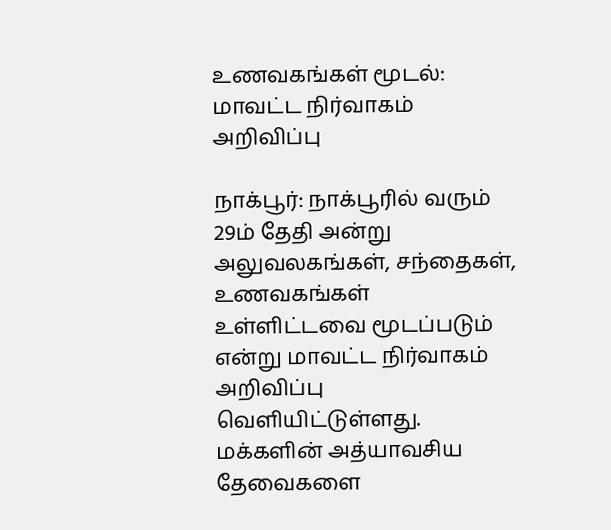உணவகங்கள் மூடல்: மாவட்ட நிர்வாகம் அறிவிப்பு

நாக்பூர்: நாக்பூரில் வரும் 29ம் தேதி அன்று அலுவலகங்கள், சந்தைகள், உணவகங்கள் உள்ளிட்டவை மூடப்படும் என்று மாவட்ட நிர்வாகம் அறிவிப்பு வெளியிட்டுள்ளது. மக்களின் அத்யாவசிய தேவைகளை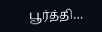பூர்த்தி…